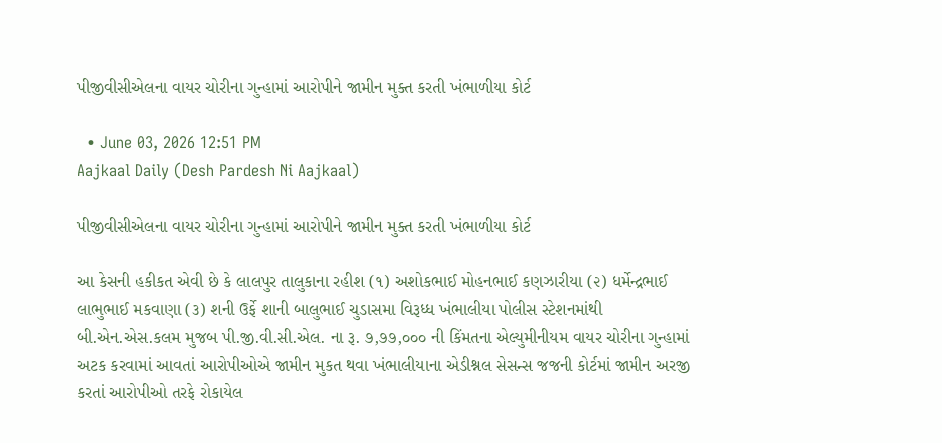પીજીવીસીએલના વાયર ચોરીના ગુન્હામાં આરોપીને જામીન મુક્ત કરતી ખંભાળીયા કોર્ટ

  • June 03, 2026 12:51 PM
Aajkaal Daily (Desh Pardesh Ni Aajkaal)

પીજીવીસીએલના વાયર ચોરીના ગુન્હામાં આરોપીને જામીન મુક્ત કરતી ખંભાળીયા કોર્ટ

આ કેસની હકીકત એવી છે કે લાલપુર તાલુકાના રહીશ (૧) અશોકભાઈ મોહનભાઈ કણઝારીયા (૨) ધર્મેન્દ્રભાઈ લાભુભાઈ મકવાણા (૩) શની ઉર્ફે શાની બાલુભાઈ ચુડાસમા વિરૂધ્ધ ખંભાલીયા પોલીસ સ્ટેશનમાંથી બી.એન.એસ.કલમ મુજબ પી.જી.વી.સી.એલ. ના રૂ. ૭,૭૭,૦૦૦ ની કિંમતના એલ્યુમીનીયમ વાયર ચોરીના ગુન્હામાં અટક કરવામાં આવતાં આરોપીઓએ જામીન મુકત થવા ખંભાલીયાના એડીશ્નલ સેસન્સ જજની કોર્ટમાં જામીન અરજી કરતાં આરોપીઓ તરફે રોકાયેલ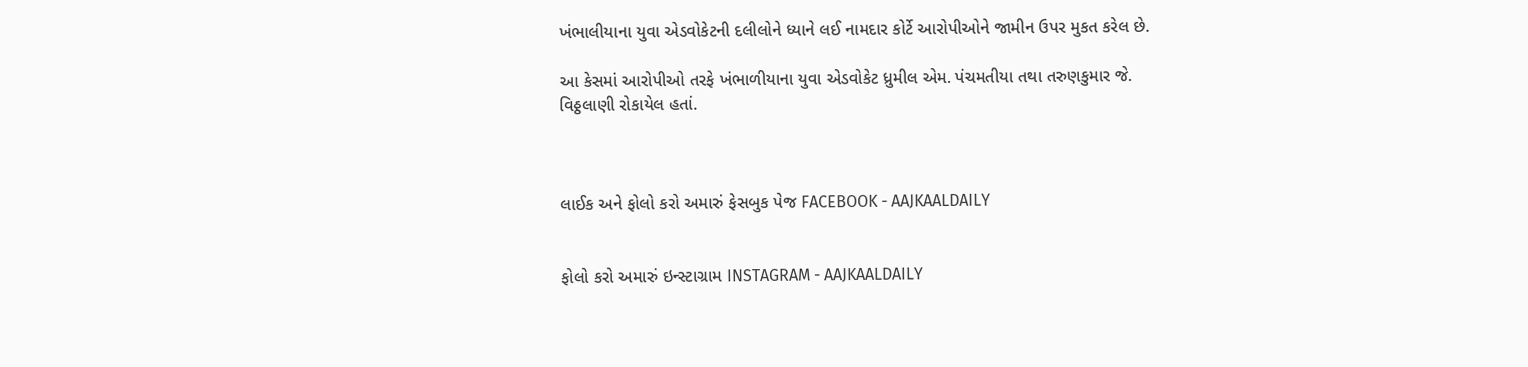ખંભાલીયાના યુવા એડવોકેટની દલીલોને ધ્યાને લઈ નામદાર કોર્ટે આરોપીઓને જામીન ઉપર મુકત કરેલ છે.

આ કેસમાં આરોપીઓ તરફે ખંભાળીયાના યુવા એડવોકેટ ધ્રુમીલ એમ. પંચમતીયા તથા તરુણકુમાર જે. વિઠ્ઠલાણી રોકાયેલ હતાં.



લાઈક અને ફોલો કરો અમારું ફેસબુક પેજ FACEBOOK - AAJKAALDAILY


ફોલો કરો અમારું ઇન્સ્ટાગ્રામ INSTAGRAM - AAJKAALDAILY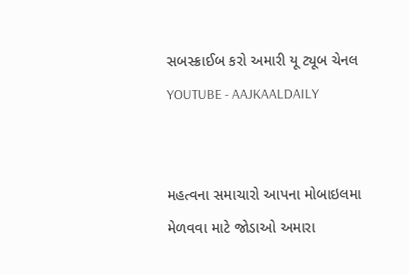સબસ્ક્રાઈબ કરો અમારી યૂ ટ્યૂબ ચેનલ YOUTUBE - AAJKAALDAILY


મહત્વના સમાચારો આપના મોબાઇલમા મેળવવા માટે જોડાઓ અમારા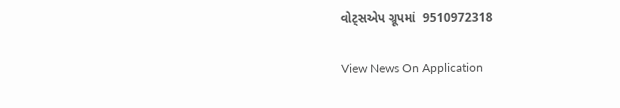વોટ્સએપ ગ્રૂપમાં  9510972318

View News On Application